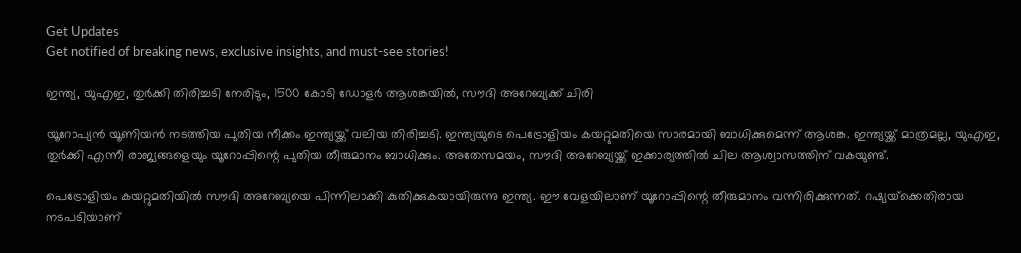Get Updates
Get notified of breaking news, exclusive insights, and must-see stories!

ഇന്ത്യ, യുഎഇ, തുര്‍ക്കി തിരിച്ചടി നേരിടും, 1500 കോടി ഡോളര്‍ ആശങ്കയില്‍, സൗദി അറേബ്യക്ക് ചിരി

യൂറോപ്യന്‍ യൂണിയന്‍ നടത്തിയ പുതിയ നീക്കം ഇന്ത്യയ്ക്ക് വലിയ തിരിച്ചടി. ഇന്ത്യയുടെ പെട്രോളിയം കയറ്റുമതിയെ സാരമായി ബാധിക്കുമെന്ന് ആശങ്ക. ഇന്ത്യയ്ക്ക് മാത്രമല്ല, യുഎഇ, തുര്‍ക്കി എന്നീ രാജ്യങ്ങളെയും യൂറോപ്പിന്റെ പുതിയ തീരുമാനം ബാധിക്കും. അതേസമയം, സൗദി അറേബ്യയ്ക്ക് ഇക്കാര്യത്തില്‍ ചില ആശ്വാസത്തിന് വകയുണ്ട്.

പെട്രോളിയം കയറ്റുമതിയില്‍ സൗദി അറേബ്യയെ പിന്നിലാക്കി കുതിക്കുകയായിരുന്നു ഇന്ത്യ. ഈ വേളയിലാണ് യൂറോപ്പിന്റെ തീരുമാനം വന്നിരിക്കുന്നത്. റഷ്യയ്‌ക്കെതിരായ നടപടിയാണ്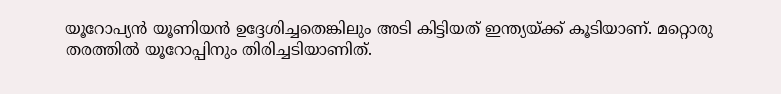യൂറോപ്യന്‍ യൂണിയന്‍ ഉദ്ദേശിച്ചതെങ്കിലും അടി കിട്ടിയത് ഇന്ത്യയ്ക്ക് കൂടിയാണ്. മറ്റൊരു തരത്തില്‍ യൂറോപ്പിനും തിരിച്ചടിയാണിത്.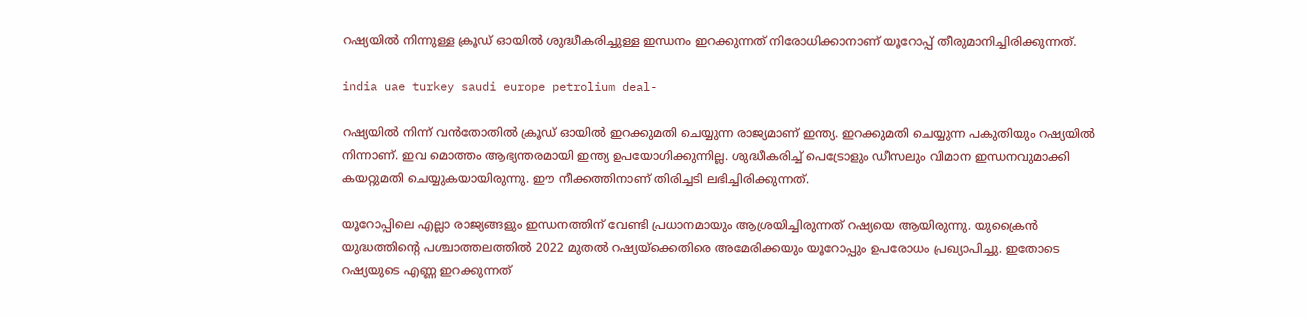റഷ്യയില്‍ നിന്നുള്ള ക്രൂഡ് ഓയില്‍ ശുദ്ധീകരിച്ചുള്ള ഇന്ധനം ഇറക്കുന്നത് നിരോധിക്കാനാണ് യൂറോപ്പ് തീരുമാനിച്ചിരിക്കുന്നത്.

india uae turkey saudi europe petrolium deal-

റഷ്യയില്‍ നിന്ന് വന്‍തോതില്‍ ക്രൂഡ് ഓയില്‍ ഇറക്കുമതി ചെയ്യുന്ന രാജ്യമാണ് ഇന്ത്യ. ഇറക്കുമതി ചെയ്യുന്ന പകുതിയും റഷ്യയില്‍ നിന്നാണ്. ഇവ മൊത്തം ആഭ്യന്തരമായി ഇന്ത്യ ഉപയോഗിക്കുന്നില്ല. ശുദ്ധീകരിച്ച് പെട്രോളും ഡീസലും വിമാന ഇന്ധനവുമാക്കി കയറ്റുമതി ചെയ്യുകയായിരുന്നു. ഈ നീക്കത്തിനാണ് തിരിച്ചടി ലഭിച്ചിരിക്കുന്നത്.

യൂറോപ്പിലെ എല്ലാ രാജ്യങ്ങളും ഇന്ധനത്തിന് വേണ്ടി പ്രധാനമായും ആശ്രയിച്ചിരുന്നത് റഷ്യയെ ആയിരുന്നു. യുക്രൈന്‍ യുദ്ധത്തിന്റെ പശ്ചാത്തലത്തില്‍ 2022 മുതല്‍ റഷ്യയ്‌ക്കെതിരെ അമേരിക്കയും യൂറോപ്പും ഉപരോധം പ്രഖ്യാപിച്ചു. ഇതോടെ റഷ്യയുടെ എണ്ണ ഇറക്കുന്നത്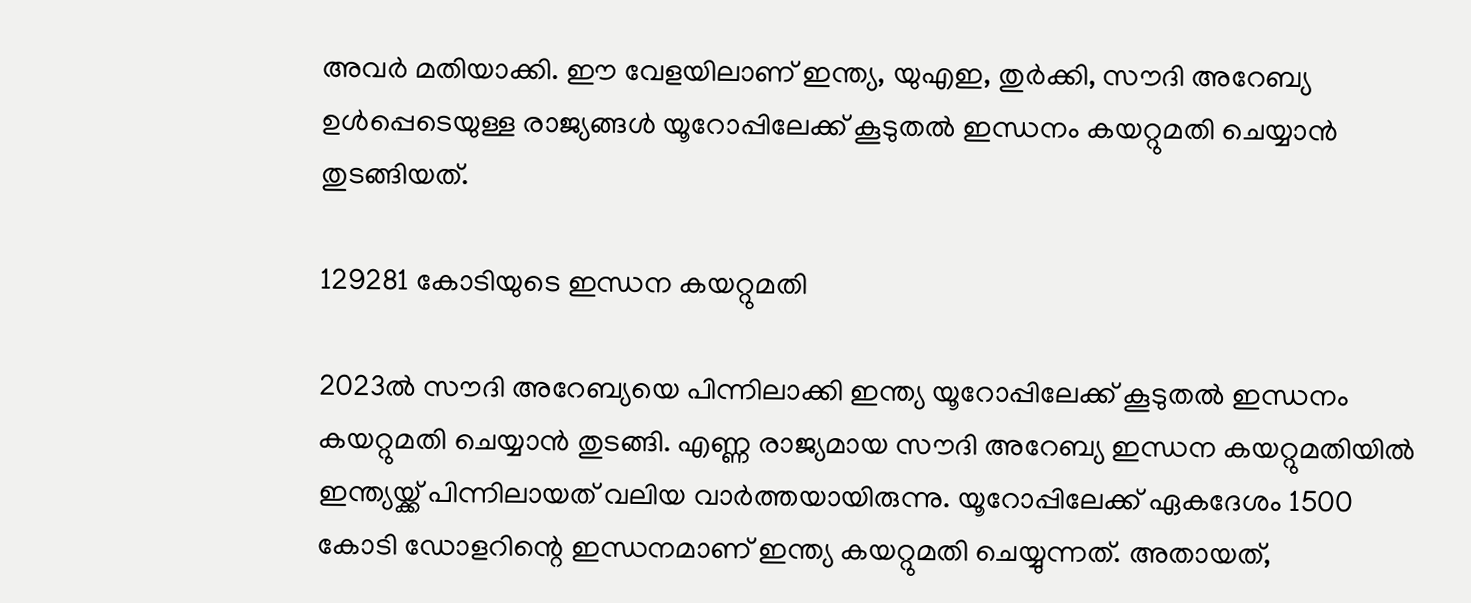അവര്‍ മതിയാക്കി. ഈ വേളയിലാണ് ഇന്ത്യ, യുഎഇ, തുര്‍ക്കി, സൗദി അറേബ്യ ഉള്‍പ്പെടെയുള്ള രാജ്യങ്ങള്‍ യൂറോപ്പിലേക്ക് കൂടുതല്‍ ഇന്ധനം കയറ്റുമതി ചെയ്യാന്‍ തുടങ്ങിയത്.

129281 കോടിയുടെ ഇന്ധന കയറ്റുമതി

2023ല്‍ സൗദി അറേബ്യയെ പിന്നിലാക്കി ഇന്ത്യ യൂറോപ്പിലേക്ക് കൂടുതല്‍ ഇന്ധനം കയറ്റുമതി ചെയ്യാന്‍ തുടങ്ങി. എണ്ണ രാജ്യമായ സൗദി അറേബ്യ ഇന്ധന കയറ്റുമതിയില്‍ ഇന്ത്യയ്ക്ക് പിന്നിലായത് വലിയ വാര്‍ത്തയായിരുന്നു. യൂറോപ്പിലേക്ക് ഏകദേശം 1500 കോടി ഡോളറിന്റെ ഇന്ധനമാണ് ഇന്ത്യ കയറ്റുമതി ചെയ്യുന്നത്. അതായത്,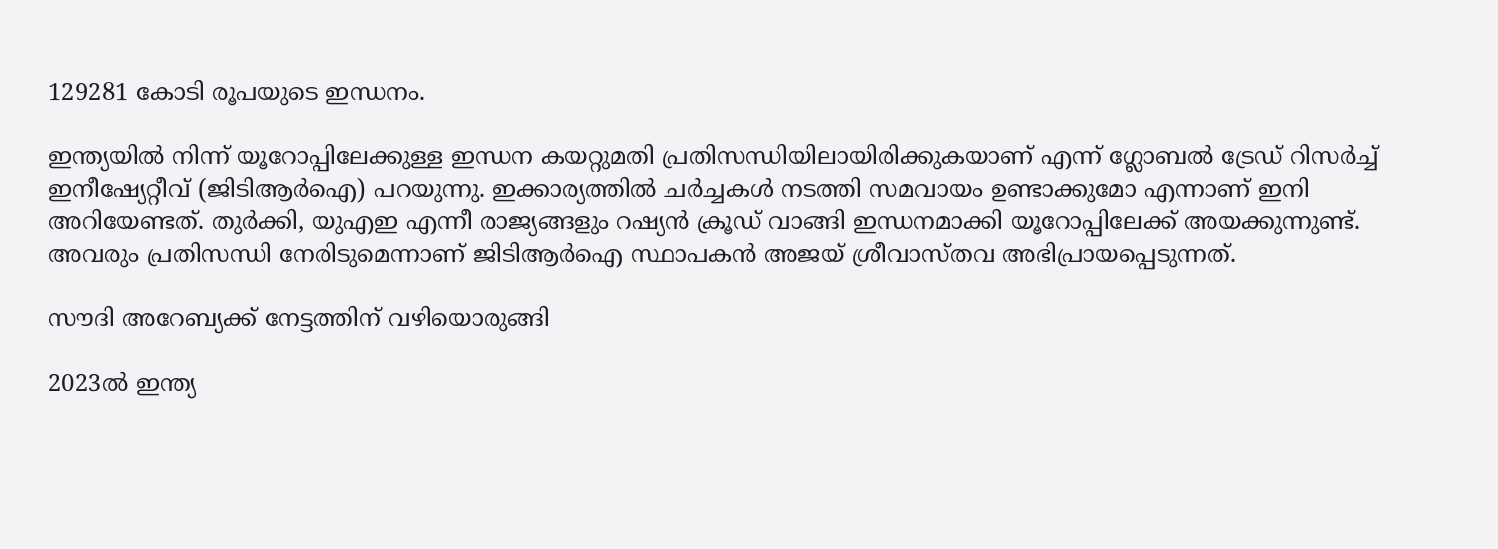129281 കോടി രൂപയുടെ ഇന്ധനം.

ഇന്ത്യയില്‍ നിന്ന് യൂറോപ്പിലേക്കുള്ള ഇന്ധന കയറ്റുമതി പ്രതിസന്ധിയിലായിരിക്കുകയാണ് എന്ന് ഗ്ലോബല്‍ ട്രേഡ് റിസര്‍ച്ച് ഇനീഷ്യേറ്റീവ് (ജിടിആര്‍ഐ) പറയുന്നു. ഇക്കാര്യത്തില്‍ ചര്‍ച്ചകള്‍ നടത്തി സമവായം ഉണ്ടാക്കുമോ എന്നാണ് ഇനി അറിയേണ്ടത്. തുര്‍ക്കി, യുഎഇ എന്നീ രാജ്യങ്ങളും റഷ്യന്‍ ക്രൂഡ് വാങ്ങി ഇന്ധനമാക്കി യൂറോപ്പിലേക്ക് അയക്കുന്നുണ്ട്. അവരും പ്രതിസന്ധി നേരിടുമെന്നാണ് ജിടിആര്‍ഐ സ്ഥാപകന്‍ അജയ് ശ്രീവാസ്തവ അഭിപ്രായപ്പെടുന്നത്.

സൗദി അറേബ്യക്ക് നേട്ടത്തിന് വഴിയൊരുങ്ങി

2023ല്‍ ഇന്ത്യ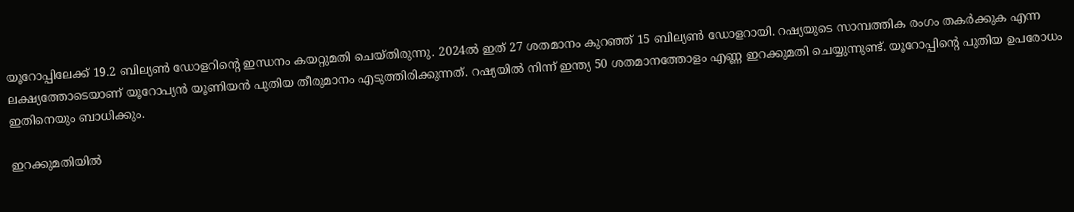യൂറോപ്പിലേക്ക് 19.2 ബില്യണ്‍ ഡോളറിന്റെ ഇന്ധനം കയറ്റുമതി ചെയ്തിരുന്നു. 2024ല്‍ ഇത് 27 ശതമാനം കുറഞ്ഞ് 15 ബില്യണ്‍ ഡോളറായി. റഷ്യയുടെ സാമ്പത്തിക രംഗം തകര്‍ക്കുക എന്ന ലക്ഷ്യത്തോടെയാണ് യൂറോപ്യന്‍ യൂണിയന്‍ പുതിയ തീരുമാനം എടുത്തിരിക്കുന്നത്. റഷ്യയില്‍ നിന്ന് ഇന്ത്യ 50 ശതമാനത്തോളം എണ്ണ ഇറക്കുമതി ചെയ്യുന്നുണ്ട്. യൂറോപ്പിന്റെ പുതിയ ഉപരോധം ഇതിനെയും ബാധിക്കും.

ഇറക്കുമതിയില്‍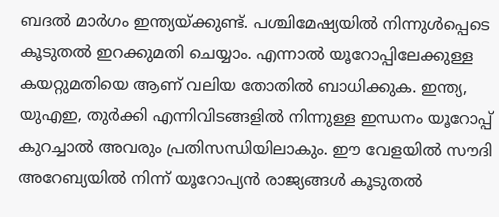ബദല്‍ മാര്‍ഗം ഇന്ത്യയ്ക്കുണ്ട്. പശ്ചിമേഷ്യയില്‍ നിന്നുള്‍പ്പെടെ കൂടുതല്‍ ഇറക്കുമതി ചെയ്യാം. എന്നാല്‍ യൂറോപ്പിലേക്കുള്ള കയറ്റുമതിയെ ആണ് വലിയ തോതില്‍ ബാധിക്കുക. ഇന്ത്യ, യുഎഇ, തുര്‍ക്കി എന്നിവിടങ്ങളില്‍ നിന്നുള്ള ഇന്ധനം യൂറോപ്പ് കുറച്ചാല്‍ അവരും പ്രതിസന്ധിയിലാകും. ഈ വേളയില്‍ സൗദി അറേബ്യയില്‍ നിന്ന് യൂറോപ്യന്‍ രാജ്യങ്ങള്‍ കൂടുതല്‍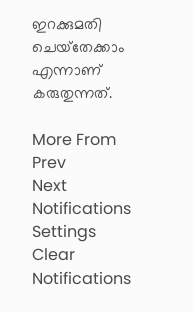ഇറക്കുമതി ചെയ്‌തേക്കാം എന്നാണ് കരുതുന്നത്.

More From
Prev
Next
Notifications
Settings
Clear Notifications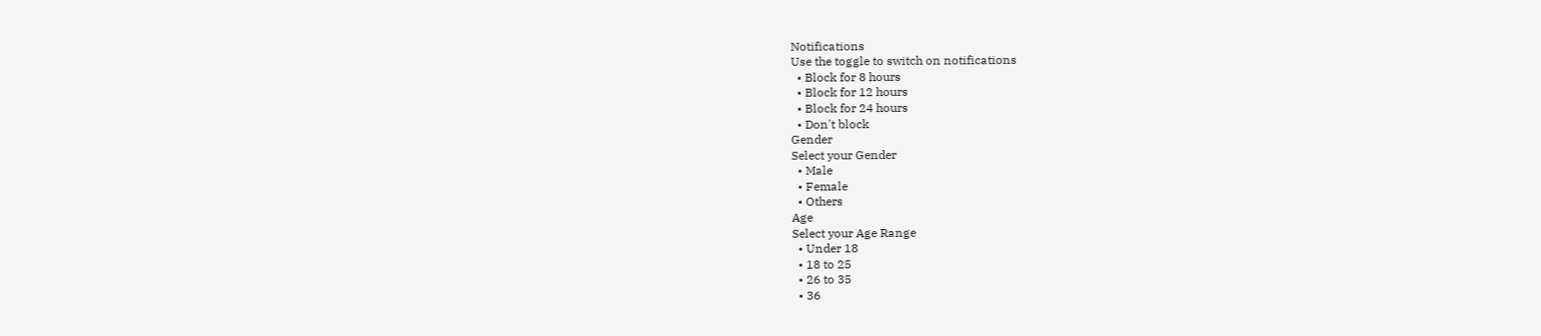Notifications
Use the toggle to switch on notifications
  • Block for 8 hours
  • Block for 12 hours
  • Block for 24 hours
  • Don't block
Gender
Select your Gender
  • Male
  • Female
  • Others
Age
Select your Age Range
  • Under 18
  • 18 to 25
  • 26 to 35
  • 36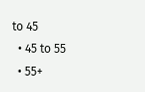to 45
  • 45 to 55
  • 55+